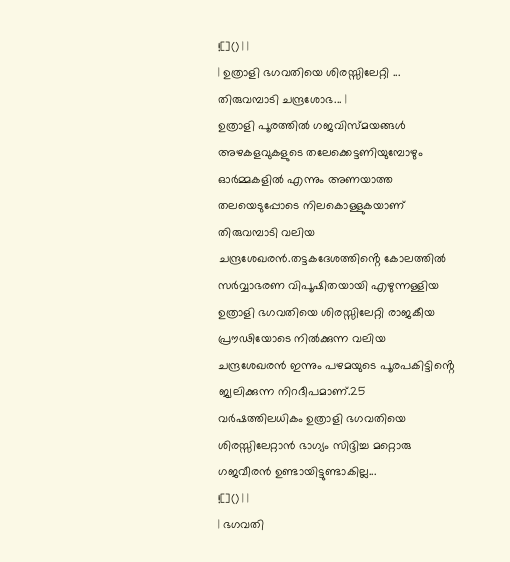![]() | |
| ഉത്രാളി ഭഗവതിയെ ശിരസ്സിലേറ്റി ... തിരുവമ്പാടി ചന്ദ്രശോഭ... |
ഉത്രാളി പൂരത്തിൽ ഗജവിസ്മയങ്ങൾ അഴകളവുകളുടെ തലേക്കെട്ടണിയുമ്പോഴും
ഓർമ്മകളിൽ എന്നും അണയാത്ത തലയെടുപ്പോടെ നിലകൊള്ളുകയാണ് തിരുവമ്പാടി വലിയ
ചന്ദ്രശേഖരൻ.തട്ടകദേശത്തിൻ്റെ കോലത്തിൽ സർവ്വാഭരണ വിപൂഷിതയായി എഴുന്നള്ളിയ
ഉത്രാളി ഭഗവതിയെ ശിരസ്സിലേറ്റി രാജകീയ പ്രൗഢിയോടെ നിൽക്കുന്ന വലിയ
ചന്ദ്രശേഖരൻ ഇന്നും പഴമയുടെ പൂരപകിട്ടിൻ്റെ ജ്വലിക്കുന്ന നിറദീപമാണ്.25
വർഷത്തിലധികം ഉത്രാളി ഭഗവതിയെ ശിരസ്സിലേറ്റാൻ ഭാഗ്യം സിദ്ദിച്ച മറ്റൊരു
ഗജവീരൻ ഉണ്ടായിട്ടുണ്ടാകില്ല...
![]() | |
| ഭഗവതി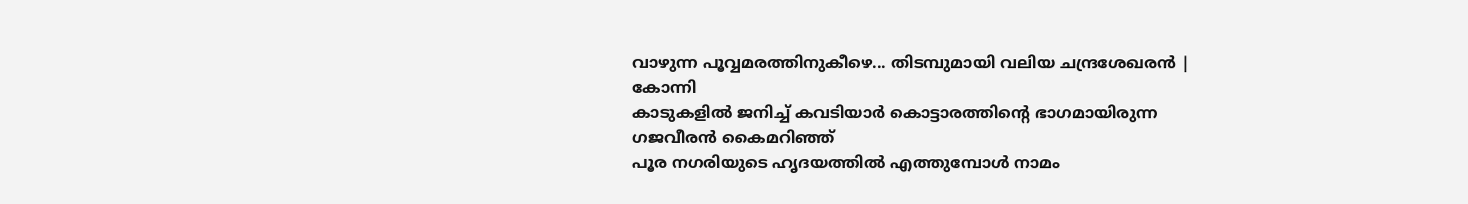വാഴുന്ന പൂവ്വമരത്തിനുകീഴെ... തിടമ്പുമായി വലിയ ചന്ദ്രശേഖരൻ |
കോന്നി
കാടുകളിൽ ജനിച്ച് കവടിയാർ കൊട്ടാരത്തിൻ്റെ ഭാഗമായിരുന്ന ഗജവീരൻ കൈമറിഞ്ഞ്
പൂര നഗരിയുടെ ഹൃദയത്തിൽ എത്തുമ്പോൾ നാമം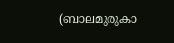(ബാലമുരുകാ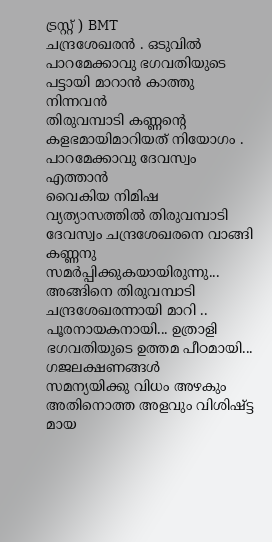ട്രസ്റ്റ് ) BMT
ചന്ദ്രശേഖരൻ . ഒടുവിൽ പാറമേക്കാവു ഭഗവതിയുടെ പട്ടായി മാറാൻ കാത്തു നിന്നവൻ
തിരുവമ്പാടി കണ്ണൻ്റെ കളഭമായിമാറിയത് നിയോഗം . പാറമേക്കാവു ദേവസ്വം എത്താൻ
വൈകിയ നിമിഷ വ്യത്യാസത്തിൽ തിരുവമ്പാടി ദേവസ്വം ചന്ദ്രശേഖരനെ വാങ്ങി കണ്ണനു
സമർപ്പിക്കുകയായിരുന്നു... അങ്ങിനെ തിരുവമ്പാടി ചന്ദ്രശേഖരന്നായി മാറി ..
പൂരനായകനായി... ഉത്രാളി ഭഗവതിയുടെ ഉത്തമ പീഠമായി... ഗജലക്ഷണങ്ങൾ
സമന്യയിക്കു വിധം അഴകും അതിനൊത്ത അളവും വിശിഷ്ട്ട മായ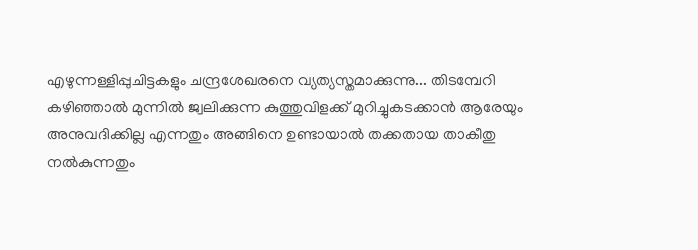എഴുന്നള്ളിപ്പുചിട്ടകളും ചന്ദ്രശേഖരനെ വ്യത്യസ്തമാക്കുന്നു... തിടമ്പേറി
കഴിഞ്ഞാൽ മുന്നിൽ ജ്വലിക്കുന്ന കുത്തുവിളക്ക് മുറിച്ചുകടക്കാൻ ആരേയും
അനുവദിക്കില്ല എന്നതും അങ്ങിനെ ഉണ്ടായാൽ തക്കതായ താകീതു നൽകുന്നതും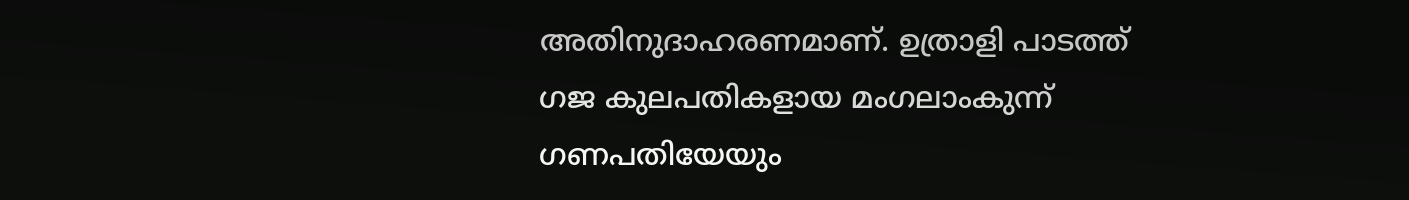അതിനുദാഹരണമാണ്. ഉത്രാളി പാടത്ത് ഗജ കുലപതികളായ മംഗലാംകുന്ന് ഗണപതിയേയും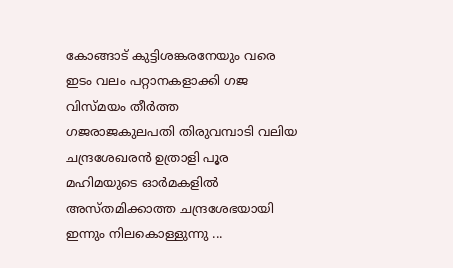കോങ്ങാട് കുട്ടിശങ്കരനേയും വരെ ഇടം വലം പറ്റാനകളാക്കി ഗജ വിസ്മയം തീർത്ത
ഗജരാജകുലപതി തിരുവമ്പാടി വലിയ ചന്ദ്രശേഖരൻ ഉത്രാളി പൂര മഹിമയുടെ ഓർമകളിൽ
അസ്തമിക്കാത്ത ചന്ദ്രശേഭയായി ഇന്നും നിലകൊള്ളുന്നു ...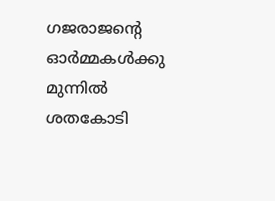ഗജരാജൻ്റെ
ഓർമ്മകൾക്കു മുന്നിൽ ശതകോടി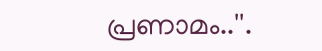പ്രണാമം..''.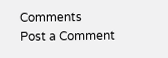Comments
Post a Comment